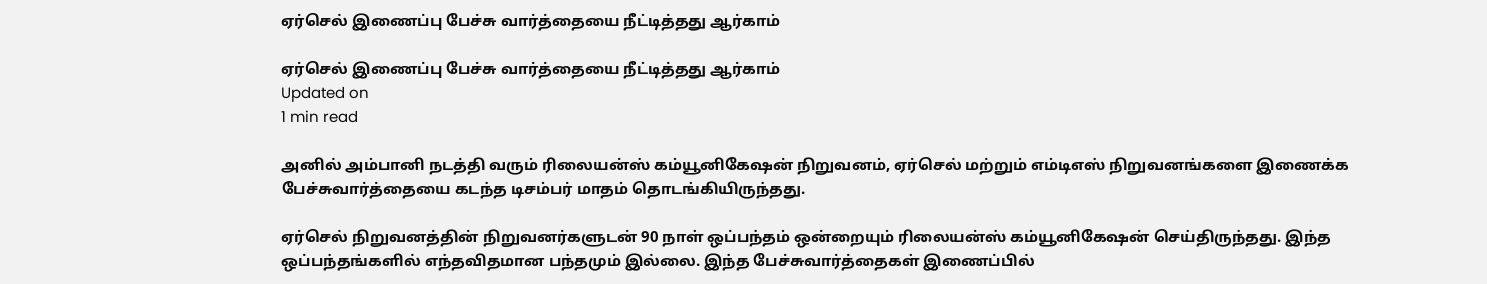ஏர்செல் இணைப்பு பேச்சு வார்த்தையை நீட்டித்தது ஆர்காம்

ஏர்செல் இணைப்பு பேச்சு வார்த்தையை நீட்டித்தது ஆர்காம்
Updated on
1 min read

அனில் அம்பானி நடத்தி வரும் ரிலையன்ஸ் கம்யூனிகேஷன் நிறுவனம், ஏர்செல் மற்றும் எம்டிஎஸ் நிறுவனங்களை இணைக்க பேச்சுவார்த்தையை கடந்த டிசம்பர் மாதம் தொடங்கியிருந்தது.

ஏர்செல் நிறுவனத்தின் நிறுவனர்களுடன் 90 நாள் ஒப்பந்தம் ஒன்றையும் ரிலையன்ஸ் கம்யூனிகேஷன் செய்திருந்தது. இந்த ஒப்பந்தங்களில் எந்தவிதமான பந்தமும் இல்லை. இந்த பேச்சுவார்த்தைகள் இணைப்பில்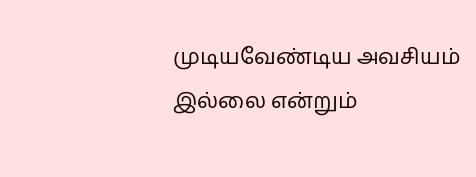முடியவேண்டிய அவசியம் இல்லை என்றும்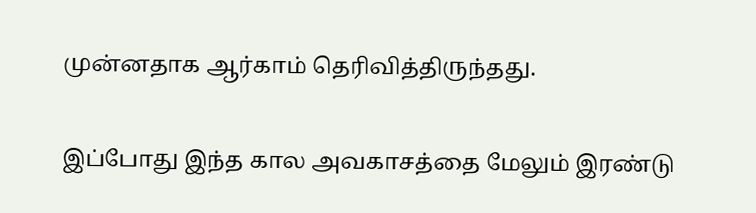முன்னதாக ஆர்காம் தெரிவித்திருந்தது.

இப்போது இந்த கால அவகாசத்தை மேலும் இரண்டு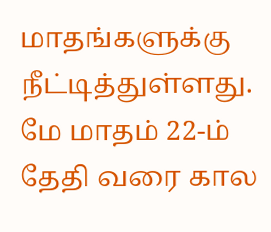மாதங்களுக்கு நீட்டித்துள்ளது. மே மாதம் 22-ம் தேதி வரை கால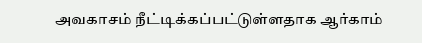அவகாசம் நீட்டிக்கப்பட்டுள்ளதாக ஆர்காம்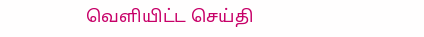வெளியிட்ட செய்தி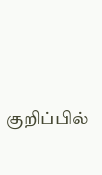குறிப்பில்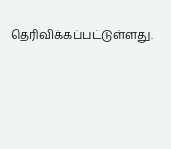தெரிவிக்கப்பட்டுள்ளது.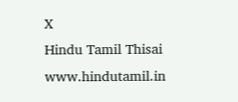X
Hindu Tamil Thisai
www.hindutamil.in